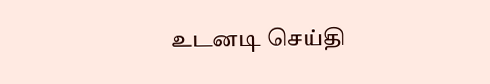உடனடி செய்தி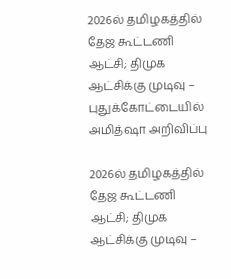2026ல் தமிழகத்தில் தேஜ கூட்டணி ஆட்சி; திமுக ஆட்சிக்கு முடிவு – புதுக்கோட்டையில் அமித்ஷா அறிவிப்பு

2026ல் தமிழகத்தில் தேஜ கூட்டணி ஆட்சி; திமுக ஆட்சிக்கு முடிவு –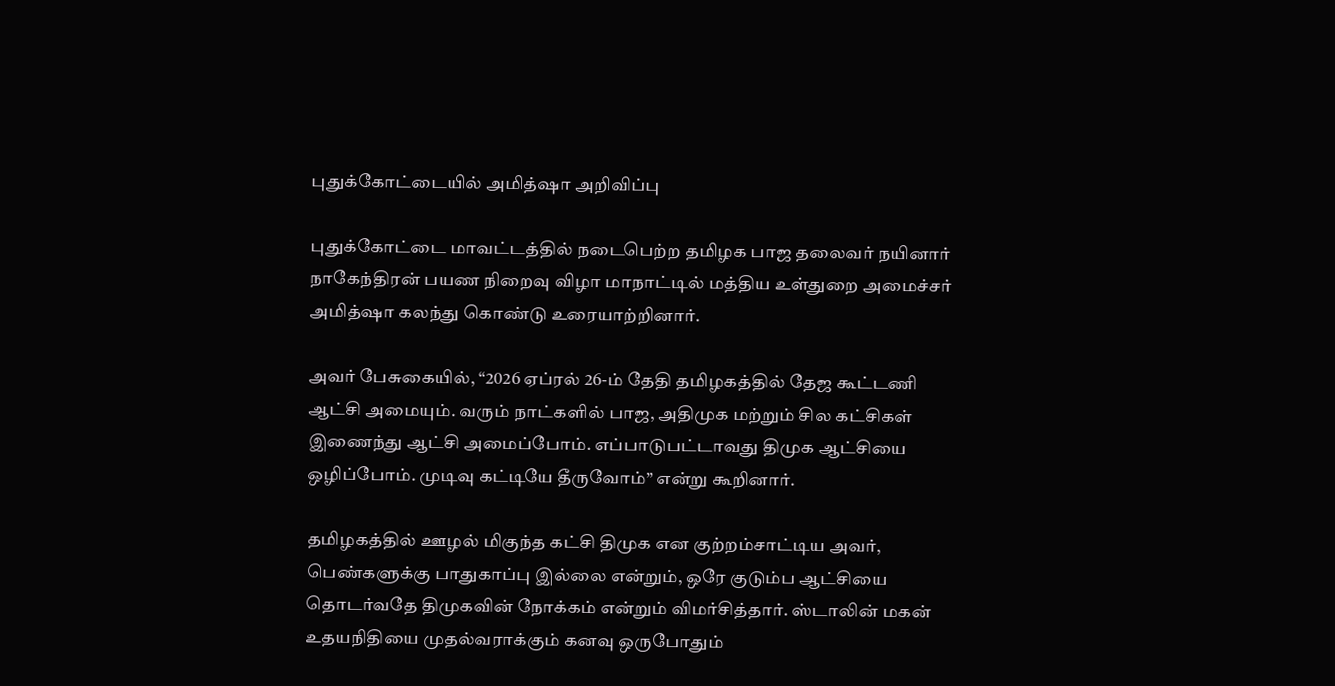புதுக்கோட்டையில் அமித்ஷா அறிவிப்பு

புதுக்கோட்டை மாவட்டத்தில் நடைபெற்ற தமிழக பாஜ தலைவர் நயினார் நாகேந்திரன் பயண நிறைவு விழா மாநாட்டில் மத்திய உள்துறை அமைச்சர் அமித்ஷா கலந்து கொண்டு உரையாற்றினார்.

அவர் பேசுகையில், “2026 ஏப்ரல் 26-ம் தேதி தமிழகத்தில் தேஜ கூட்டணி ஆட்சி அமையும். வரும் நாட்களில் பாஜ, அதிமுக மற்றும் சில கட்சிகள் இணைந்து ஆட்சி அமைப்போம். எப்பாடுபட்டாவது திமுக ஆட்சியை ஒழிப்போம். முடிவு கட்டியே தீருவோம்” என்று கூறினார்.

தமிழகத்தில் ஊழல் மிகுந்த கட்சி திமுக என குற்றம்சாட்டிய அவர், பெண்களுக்கு பாதுகாப்பு இல்லை என்றும், ஒரே குடும்ப ஆட்சியை தொடர்வதே திமுகவின் நோக்கம் என்றும் விமர்சித்தார். ஸ்டாலின் மகன் உதயநிதியை முதல்வராக்கும் கனவு ஒருபோதும்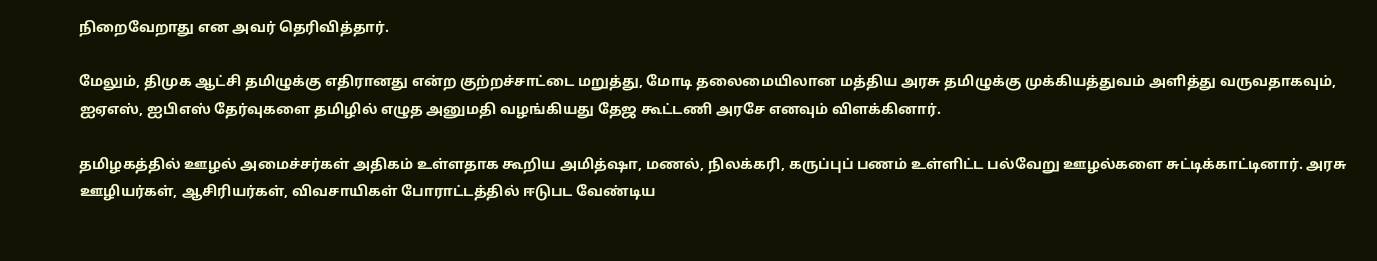நிறைவேறாது என அவர் தெரிவித்தார்.

மேலும், திமுக ஆட்சி தமிழுக்கு எதிரானது என்ற குற்றச்சாட்டை மறுத்து, மோடி தலைமையிலான மத்திய அரசு தமிழுக்கு முக்கியத்துவம் அளித்து வருவதாகவும், ஐஏஎஸ், ஐபிஎஸ் தேர்வுகளை தமிழில் எழுத அனுமதி வழங்கியது தேஜ கூட்டணி அரசே எனவும் விளக்கினார்.

தமிழகத்தில் ஊழல் அமைச்சர்கள் அதிகம் உள்ளதாக கூறிய அமித்ஷா, மணல், நிலக்கரி, கருப்புப் பணம் உள்ளிட்ட பல்வேறு ஊழல்களை சுட்டிக்காட்டினார். அரசு ஊழியர்கள், ஆசிரியர்கள், விவசாயிகள் போராட்டத்தில் ஈடுபட வேண்டிய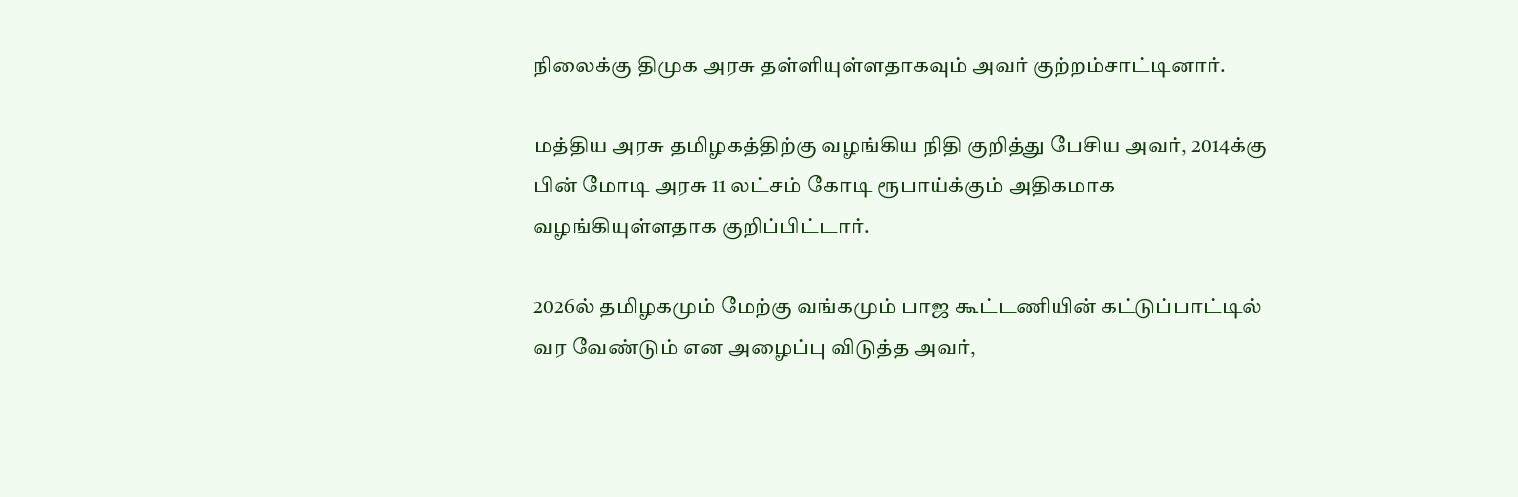நிலைக்கு திமுக அரசு தள்ளியுள்ளதாகவும் அவர் குற்றம்சாட்டினார்.

மத்திய அரசு தமிழகத்திற்கு வழங்கிய நிதி குறித்து பேசிய அவர், 2014க்கு பின் மோடி அரசு 11 லட்சம் கோடி ரூபாய்க்கும் அதிகமாக வழங்கியுள்ளதாக குறிப்பிட்டார்.

2026ல் தமிழகமும் மேற்கு வங்கமும் பாஜ கூட்டணியின் கட்டுப்பாட்டில் வர வேண்டும் என அழைப்பு விடுத்த அவர்,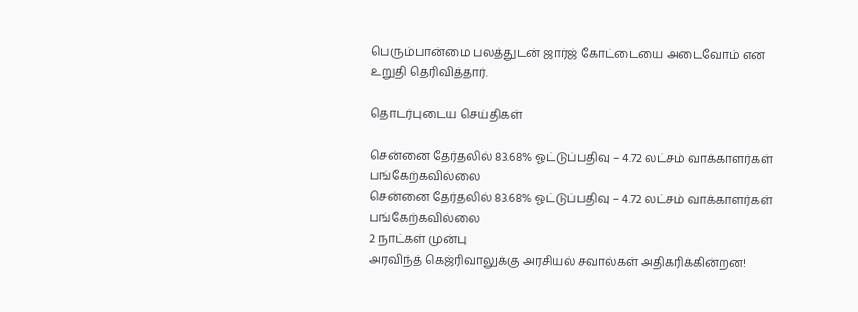பெரும்பான்மை பலத்துடன் ஜார்ஜ் கோட்டையை அடைவோம் என உறுதி தெரிவித்தார்.

தொடர்புடைய செய்திகள்

சென்னை தேர்தலில் 83.68% ஓட்டுப்பதிவு – 4.72 லட்சம் வாக்காளர்கள் பங்கேற்கவில்லை
சென்னை தேர்தலில் 83.68% ஓட்டுப்பதிவு – 4.72 லட்சம் வாக்காளர்கள் பங்கேற்கவில்லை
2 நாட்கள் முன்பு
அரவிந்த் கெஜ்ரிவாலுக்கு அரசியல் சவால்கள் அதிகரிக்கின்றன!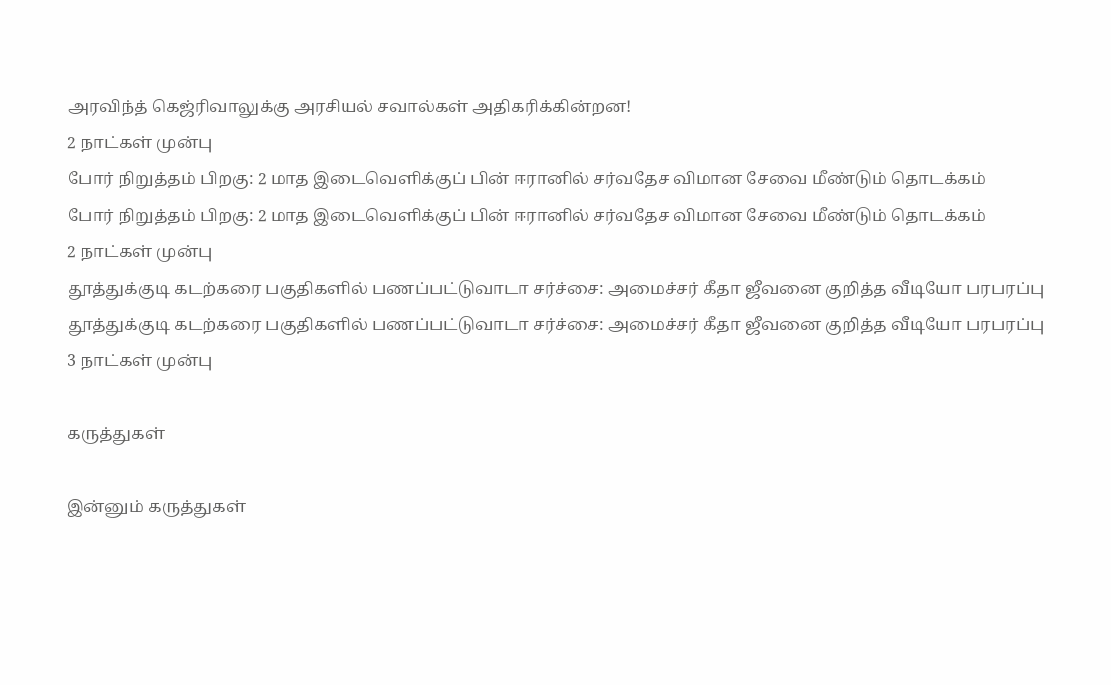அரவிந்த் கெஜ்ரிவாலுக்கு அரசியல் சவால்கள் அதிகரிக்கின்றன!
2 நாட்கள் முன்பு
போர் நிறுத்தம் பிறகு: 2 மாத இடைவெளிக்குப் பின் ஈரானில் சர்வதேச விமான சேவை மீண்டும் தொடக்கம்
போர் நிறுத்தம் பிறகு: 2 மாத இடைவெளிக்குப் பின் ஈரானில் சர்வதேச விமான சேவை மீண்டும் தொடக்கம்
2 நாட்கள் முன்பு
தூத்துக்குடி கடற்கரை பகுதிகளில் பணப்பட்டுவாடா சர்ச்சை: அமைச்சர் கீதா ஜீவனை குறித்த வீடியோ பரபரப்பு
தூத்துக்குடி கடற்கரை பகுதிகளில் பணப்பட்டுவாடா சர்ச்சை: அமைச்சர் கீதா ஜீவனை குறித்த வீடியோ பரபரப்பு
3 நாட்கள் முன்பு

கருத்துகள்

இன்னும் கருத்துகள்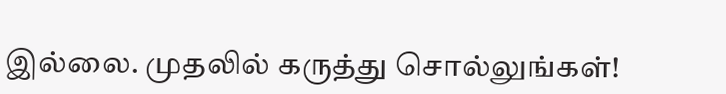இல்லை. முதலில் கருத்து சொல்லுங்கள்!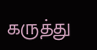கருத்து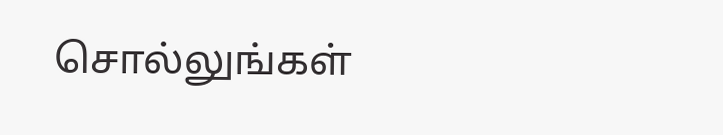சொல்லுங்கள்